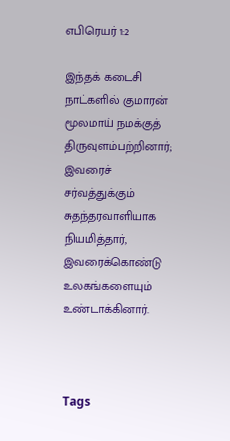எபிரெயர் 1:2

இந்தக் கடைசி நாட்களில் குமாரன் மூலமாய் நமக்குத் திருவுளம்பற்றினார்; இவரைச் சர்வத்துக்கும் சுதந்தரவாளியாக நியமித்தார், இவரைக்கொண்டு உலகங்களையும் உண்டாக்கினார்.



Tags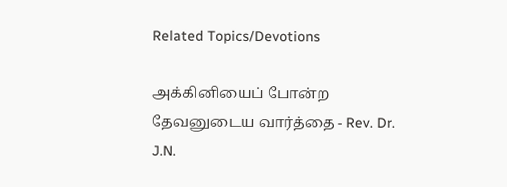Related Topics/Devotions

அக்கினியைப் போன்ற தேவனுடைய வார்த்தை - Rev. Dr. J.N.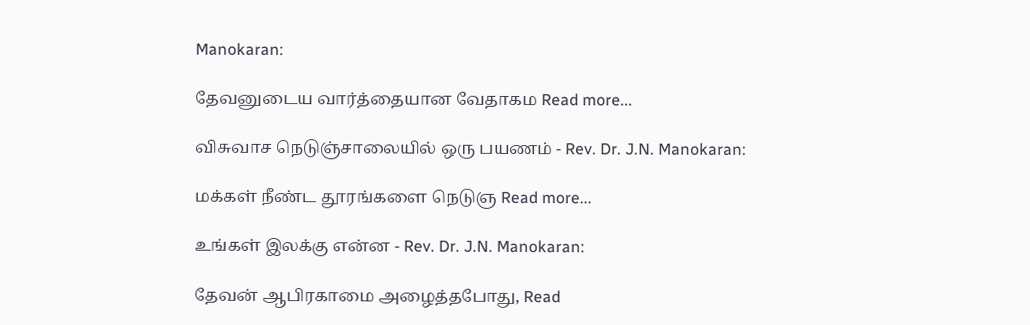Manokaran:

தேவனுடைய வார்த்தையான வேதாகம Read more...

விசுவாச நெடுஞ்சாலையில் ஒரு பயணம் - Rev. Dr. J.N. Manokaran:

மக்கள் நீண்ட தூரங்களை நெடுஞ Read more...

உங்கள் இலக்கு என்ன - Rev. Dr. J.N. Manokaran:

தேவன் ஆபிரகாமை அழைத்தபோது, Read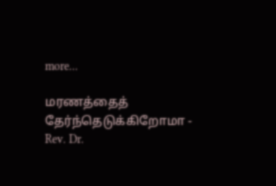more...

மரணத்தைத் தேர்ந்தெடுக்கிறோமா - Rev. Dr.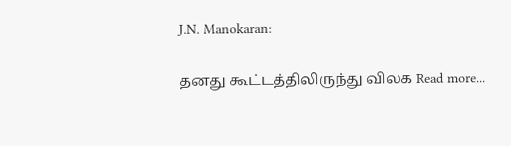J.N. Manokaran:

தனது கூட்டத்திலிருந்து விலக Read more...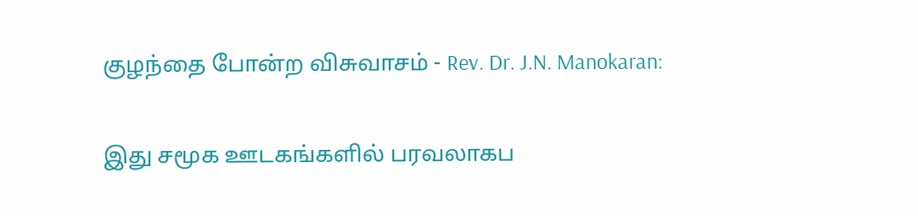குழந்தை போன்ற விசுவாசம் - Rev. Dr. J.N. Manokaran:

இது சமூக ஊடகங்களில் பரவலாகப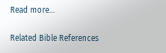Read more...

Related Bible References